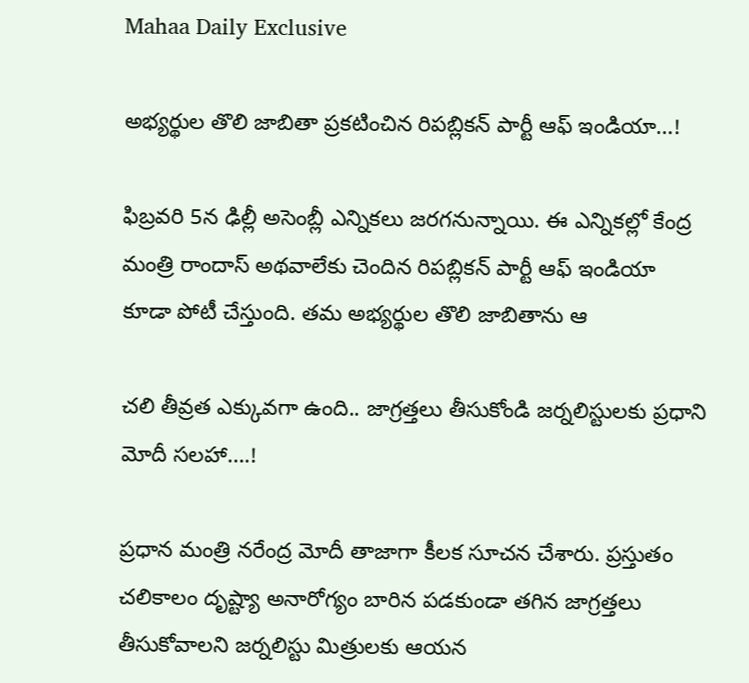Mahaa Daily Exclusive

అభ్యర్థుల తొలి జాబితా ప్రకటించిన రిపబ్లికన్‌ పార్టీ ఆఫ్‌ ఇండియా…!

ఫిబ్రవరి 5న ఢిల్లీ అసెంబ్లీ ఎన్నికలు జరగనున్నాయి. ఈ ఎన్నికల్లో కేంద్ర మంత్రి రాందాస్‌ అథవాలేకు చెందిన రిపబ్లికన్‌ పార్టీ ఆఫ్‌ ఇండియా కూడా పోటీ చేస్తుంది. తమ అభ్యర్థుల తొలి జాబితాను ఆ

చలి తీవ్రత ఎక్కువగా ఉంది.. జాగ్రత్తలు తీసుకోండి జర్నలిస్టులకు ప్రధాని మోదీ సలహా….!

ప్రధాన మంత్రి నరేంద్ర మోదీ తాజాగా కీలక సూచన చేశారు. ప్రస్తుతం చలికాలం దృష్ట్యా అనారోగ్యం బారిన పడకుండా తగిన జాగ్రత్తలు తీసుకోవాలని జర్నలిస్టు మిత్రులకు ఆయన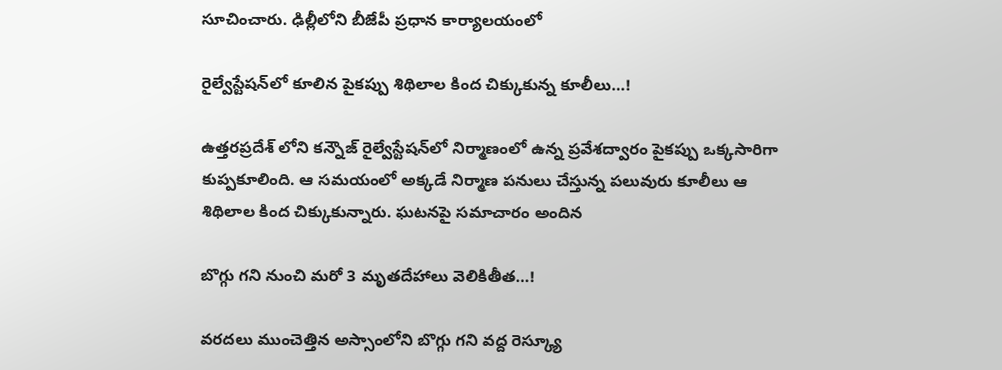సూచించారు. ఢిల్లీలోని బీజేపీ ప్రధాన కార్యాలయంలో

రైల్వేస్టేషన్‌లో కూలిన పైకప్పు శిథిలాల కింద చిక్కుకున్న కూలీలు…!

ఉత్తరప్రదేశ్ లోని కన్నౌజ్ రైల్వేస్టేషన్‌లో నిర్మాణంలో ఉన్న ప్రవేశద్వారం పైకప్పు ఒక్కసారిగా కుప్పకూలింది. ఆ సమయంలో అక్కడే నిర్మాణ పనులు చేస్తున్న పలువురు కూలీలు ఆ శిథిలాల కింద చిక్కుకున్నారు. ఘటనపై సమాచారం అందిన

బొగ్గు గని నుంచి మరో 3 మృతదేహాలు వెలికితీత…!

వరదలు ముంచెత్తిన అస్సాంలోని బొగ్గు గని వద్ద రెస్క్యూ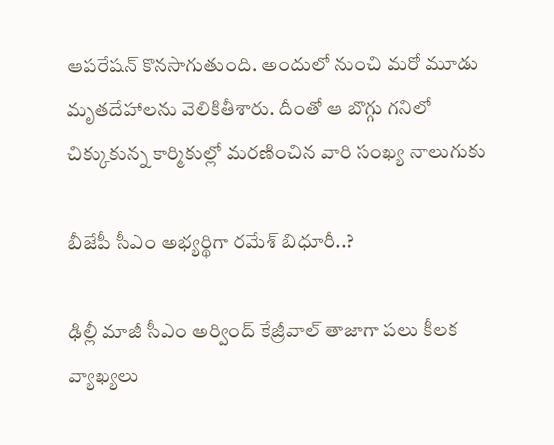ఆపరేషన్ కొనసాగుతుంది. అందులో నుంచి మరో మూడు మృతదేహాలను వెలికితీశారు. దీంతో ఆ బొగ్గు గనిలో చిక్కుకున్న కార్మికుల్లో మరణించిన వారి సంఖ్య నాలుగుకు

బీజేపీ సీఎం అభ్యర్థిగా రమేశ్ బిధూరీ..?

ఢిల్లీ మాజీ సీఎం అర్వింద్‌ కేజ్రీవాల్‌ తాజాగా పలు కీలక వ్యాఖ్యలు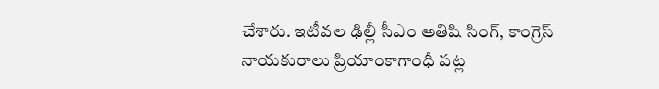చేశారు. ఇటీవల ఢిల్లీ సీఎం అతిషి సింగ్‌, కాంగ్రెస్ నాయకురాలు ప్రియాంకాగాంధీ పట్ల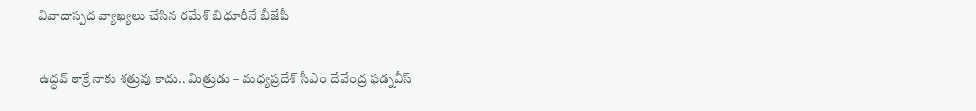వివాదాస్పద వ్యాఖ్యలు చేసిన రమేశ్‌ బిధూరీనే బీజేపీ

ఉద్ధవ్ ఠాక్రే నాకు శత్రువు కాదు.. మిత్రుడు – మధ్యప్రదేశ్ సీఎం దేవేంద్ర ఫడ్నవీస్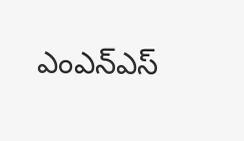ఎంఎన్‌ఎస్‌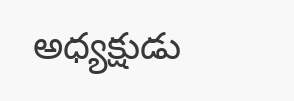అధ్యక్షుడు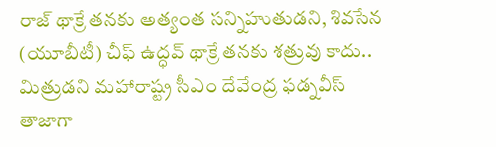రాజ్‌ థాక్రే తనకు అత్యంత సన్నిహుతుడని, శివసేన (యూబీటీ) చీఫ్‌ ఉద్ధవ్‌ థాక్రే తనకు శత్రువు కాదు.. మిత్రుడని మహారాష్ట్ర సీఎం దేవేంద్ర ఫడ్నవీస్ తాజాగా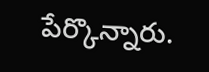పేర్కొన్నారు.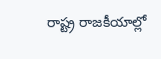రాష్ట్ర రాజకీయాల్లో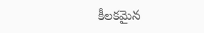కీలకమైన